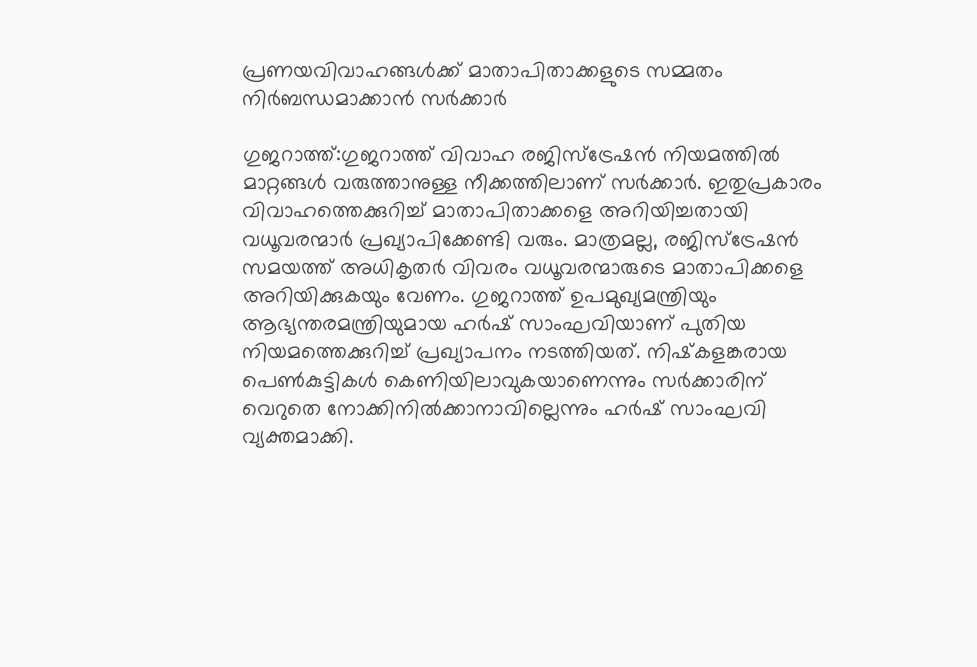പ്രണയവിവാഹങ്ങള്‍ക്ക് മാതാപിതാക്കളുടെ സമ്മതം നിര്‍ബന്ധമാക്കാൻ സര്‍ക്കാര്‍

ഗുജറാത്ത്:ഗുജറാത്ത് വിവാഹ രജിസ്‌ട്രേഷൻ നിയമത്തില്‍ മാറ്റങ്ങള്‍ വരുത്താനുള്ള നീക്കത്തിലാണ് സർക്കാർ. ഇതുപ്രകാരം വിവാഹത്തെക്കുറിച്ച്‌ മാതാപിതാക്കളെ അറിയിച്ചതായി വധൂവരന്മാർ പ്രഖ്യാപിക്കേണ്ടി വരും. മാത്രമല്ല, രജിസ്‌ട്രേഷൻ സമയത്ത് അധികൃതർ വിവരം വധൂവരന്മാരുടെ മാതാപിക്കളെ അറിയിക്കുകയും വേണം. ഗുജറാത്ത് ഉപമുഖ്യമന്ത്രിയും ആഭ്യന്തരമന്ത്രിയുമായ ഹർഷ് സാംഘവിയാണ് പുതിയ നിയമത്തെക്കുറിച്ച്‌ പ്രഖ്യാപനം നടത്തിയത്. നിഷ്‌കളങ്കരായ പെണ്‍കുട്ടികള്‍ കെണിയിലാവുകയാണെന്നും സർക്കാരിന് വെറുതെ നോക്കിനില്‍ക്കാനാവില്ലെന്നും ഹർഷ് സാംഘവി വ്യക്തമാക്കി.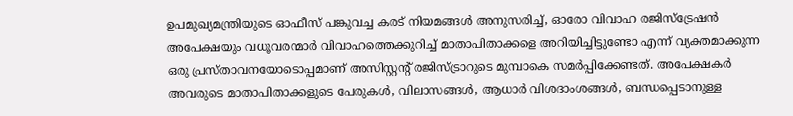ഉപമുഖ്യമന്ത്രിയുടെ ഓഫീസ് പങ്കുവച്ച കരട് നിയമങ്ങള്‍ അനുസരിച്ച്‌, ഓരോ വിവാഹ രജിസ്ട്രേഷൻ അപേക്ഷയും വധൂവരന്മാർ വിവാഹത്തെക്കുറിച്ച്‌ മാതാപിതാക്കളെ അറിയിച്ചിട്ടുണ്ടോ എന്ന് വ്യക്തമാക്കുന്ന ഒരു പ്രസ്താവനയോടൊപ്പമാണ് അസിസ്റ്റന്റ് രജിസ്ട്രാറുടെ മുമ്പാകെ സമർപ്പിക്കേണ്ടത്. അപേക്ഷകർ അവരുടെ മാതാപിതാക്കളുടെ പേരുകള്‍, വിലാസങ്ങള്‍, ആധാർ വിശദാംശങ്ങള്‍, ബന്ധപ്പെടാനുള്ള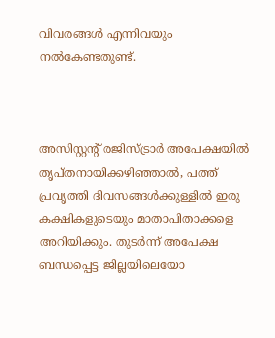വിവരങ്ങള്‍ എന്നിവയും നല്‍കേണ്ടതുണ്ട്.



അസിസ്റ്റന്റ് രജിസ്ട്രാർ അപേക്ഷയില്‍ തൃപ്തനായിക്കഴിഞ്ഞാല്‍, പത്ത് പ്രവൃത്തി ദിവസങ്ങള്‍ക്കുള്ളില്‍ ഇരു കക്ഷികളുടെയും മാതാപിതാക്കളെ അറിയിക്കും. തുടർന്ന് അപേക്ഷ ബന്ധപ്പെട്ട ജില്ലയിലെയോ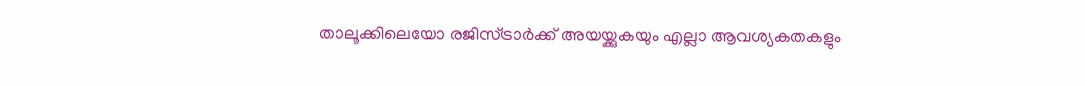താലൂക്കിലെയോ രജിസ്ട്രാർക്ക് അയയ്ക്കുകയും എല്ലാ ആവശ്യകതകളും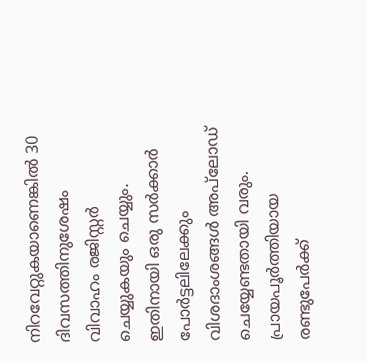നിറവേറ്റുകയാണെങ്കില്‍ 30 ദിവസത്തിനുശേഷം വിവാഹം രജിസ്റ്റർ ചെയ്യുകയും ചെയ്യും. ഇതിനായി ഒരു സർക്കാർ പോർട്ടലിലേക്കും വിശദാംശങ്ങള്‍ അപ്‌ലോഡ് ചെയ്യേണ്ടതായി വരും. പ്രായപൂർത്തിയായ രണ്ടുപേർക്ക്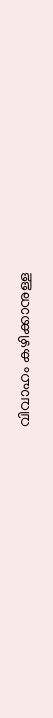വിവാഹം കഴിക്കാനുള്ള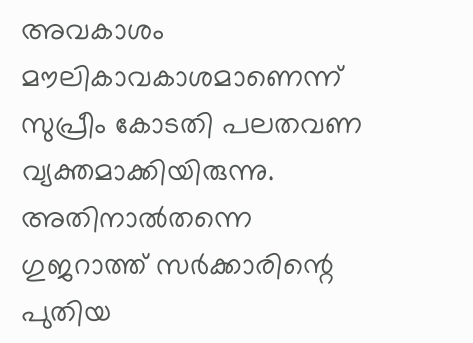അവകാശം മൗലികാവകാശമാണെന്ന് സുപ്രീം കോടതി പലതവണ വ്യക്തമാക്കിയിരുന്നു. അതിനാല്‍തന്നെ ഗുജറാത്ത് സർക്കാരിന്റെ പുതിയ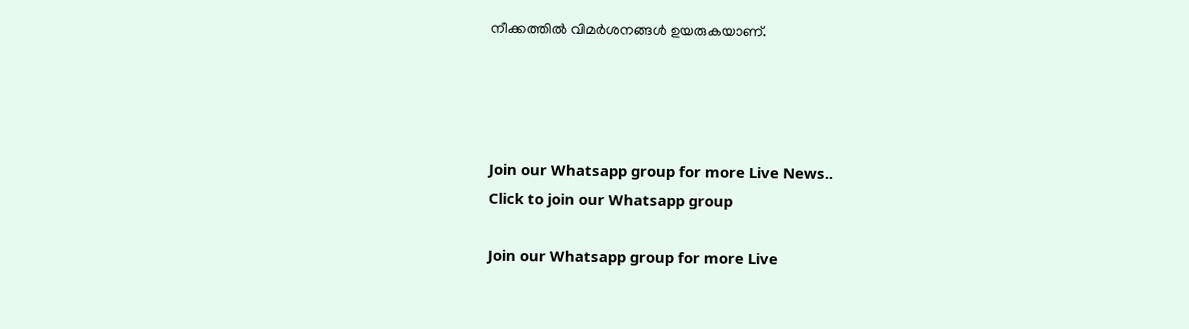നീക്കത്തില്‍ വിമർശനങ്ങള്‍ ഉയരുകയാണ്.




Join our Whatsapp group for more Live News..
Click to join our Whatsapp group

Join our Whatsapp group for more Live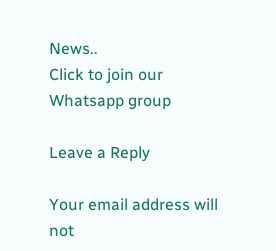News..
Click to join our Whatsapp group

Leave a Reply

Your email address will not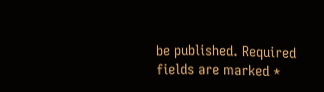be published. Required fields are marked *